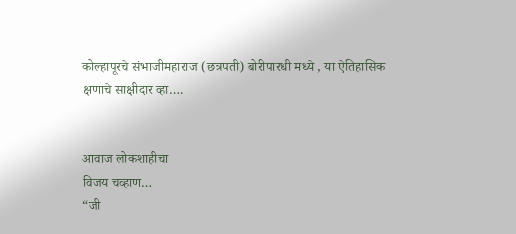कोल्हापूरचे संभाजीमहाराज (छत्रपती) बोरीपारधी मध्ये , या ऐतिहासिक क्षणाचे साक्षीदार व्हा….


आवाज लोकशाहीचा
विजय चव्हाण…
“जी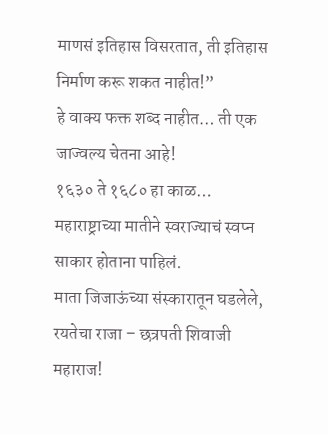माणसं इतिहास विसरतात, ती इतिहास निर्माण करू शकत नाहीत!”
हे वाक्य फक्त शब्द नाहीत… ती एक जाज्वल्य चेतना आहे!
१६३० ते १६८० हा काळ… महाराष्ट्राच्या मातीने स्वराज्याचं स्वप्न साकार होताना पाहिलं.
माता जिजाऊंच्या संस्कारातून घडलेले, रयतेचा राजा – छत्रपती शिवाजी महाराज!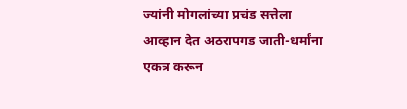ज्यांनी मोगलांच्या प्रचंड सत्तेला आव्हान देत अठरापगड जाती-धर्मांना एकत्र करून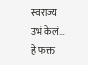स्वराज्य उभं केलं…
हे फक्त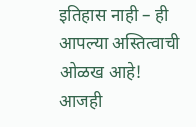इतिहास नाही – ही आपल्या अस्तित्वाची ओळख आहे!
आजही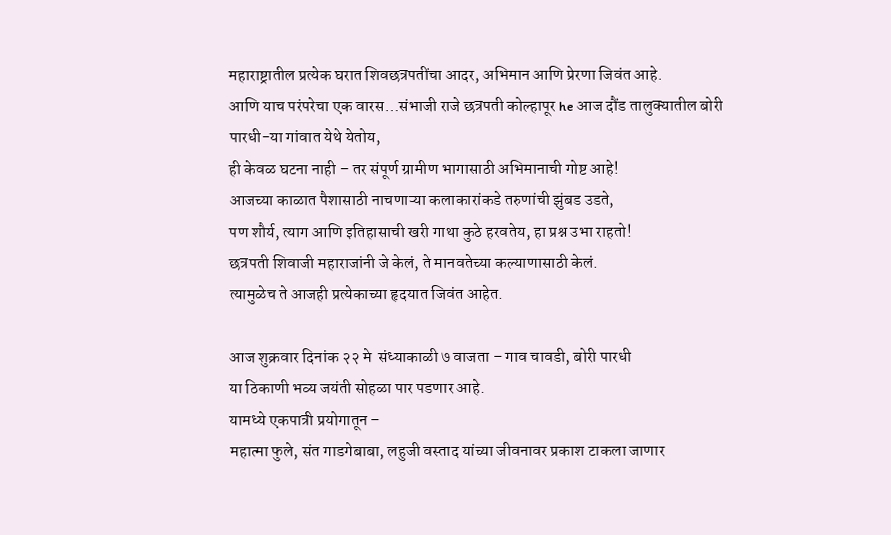महाराष्ट्रातील प्रत्येक घरात शिवछत्रपतींचा आदर, अभिमान आणि प्रेरणा जिवंत आहे.
आणि याच परंपरेचा एक वारस…संभाजी राजे छत्रपती कोल्हापूर he आज दौंड तालुक्यातील बोरी पारधी-या गांवात येथे येतोय,
ही केवळ घटना नाही – तर संपूर्ण ग्रामीण भागासाठी अभिमानाची गोष्ट आहे!
आजच्या काळात पैशासाठी नाचणाऱ्या कलाकारांकडे तरुणांची झुंबड उडते,
पण शौर्य, त्याग आणि इतिहासाची खरी गाथा कुठे हरवतेय, हा प्रश्न उभा राहतो!
छत्रपती शिवाजी महाराजांनी जे केलं, ते मानवतेच्या कल्याणासाठी केलं.
त्यामुळेच ते आजही प्रत्येकाच्या हृदयात जिवंत आहेत.

आज शुक्रवार दिनांक २२ मे  संध्याकाळी ७ वाजता – गाव चावडी, बोरी पारधी
या ठिकाणी भव्य जयंती सोहळा पार पडणार आहे.
यामध्ये एकपात्री प्रयोगातून –
महात्मा फुले, संत गाडगेबाबा, लहुजी वस्ताद यांच्या जीवनावर प्रकाश टाकला जाणार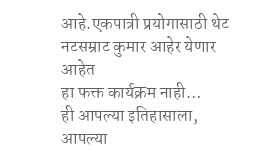आहे.एकपात्री प्रयोगासाठी थेट नटसम्राट कुमार आहेर येणार आहेत
हा फक्त कार्यक्रम नाही…
ही आपल्या इतिहासाला, आपल्या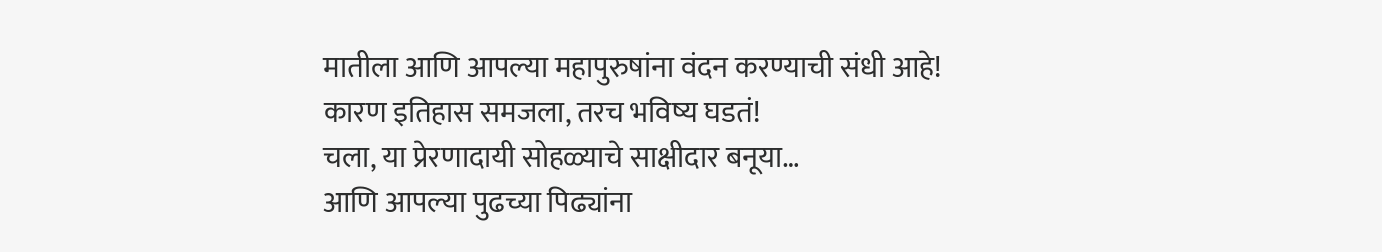मातीला आणि आपल्या महापुरुषांना वंदन करण्याची संधी आहे!
कारण इतिहास समजला, तरच भविष्य घडतं!
चला, या प्रेरणादायी सोहळ्याचे साक्षीदार बनूया…
आणि आपल्या पुढच्या पिढ्यांना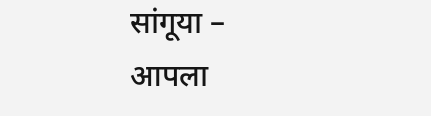सांगूया –
आपला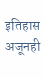इतिहास अजूनही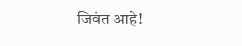जिवंत आहे!